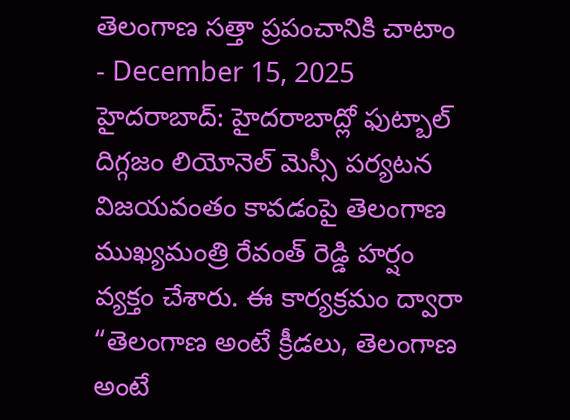తెలంగాణ సత్తా ప్రపంచానికి చాటాం
- December 15, 2025
హైదరాబాద్: హైదరాబాద్లో ఫుట్బాల్ దిగ్గజం లియోనెల్ మెస్సీ పర్యటన విజయవంతం కావడంపై తెలంగాణ ముఖ్యమంత్రి రేవంత్ రెడ్డి హర్షం వ్యక్తం చేశారు. ఈ కార్యక్రమం ద్వారా “తెలంగాణ అంటే క్రీడలు, తెలంగాణ అంటే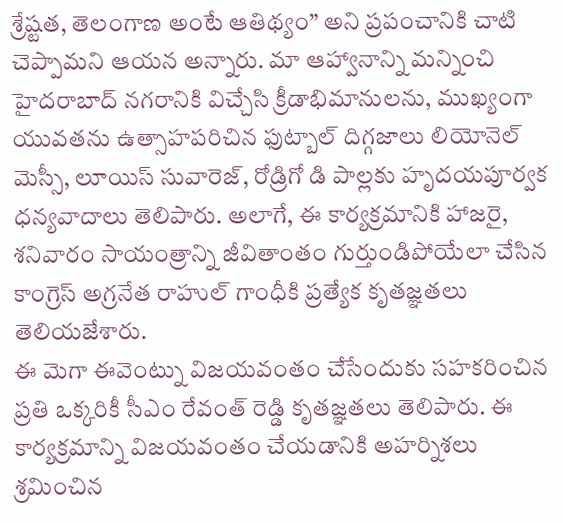శ్రేష్టత, తెలంగాణ అంటే ఆతిథ్యం” అని ప్రపంచానికి చాటి చెప్పామని ఆయన అన్నారు. మా ఆహ్వానాన్ని మన్నించి హైదరాబాద్ నగరానికి విచ్చేసి క్రీడాభిమానులను, ముఖ్యంగా యువతను ఉత్సాహపరిచిన ఫుట్బాల్ దిగ్గజాలు లియోనెల్ మెస్సీ, లూయిస్ సువారెజ్, రోడ్రిగో డి పాల్లకు హృదయపూర్వక ధన్యవాదాలు తెలిపారు. అలాగే, ఈ కార్యక్రమానికి హాజరై, శనివారం సాయంత్రాన్ని జీవితాంతం గుర్తుండిపోయేలా చేసిన కాంగ్రెస్ అగ్రనేత రాహుల్ గాంధీకి ప్రత్యేక కృతజ్ఞతలు తెలియజేశారు.
ఈ మెగా ఈవెంట్ను విజయవంతం చేసేందుకు సహకరించిన ప్రతి ఒక్కరికీ సీఎం రేవంత్ రెడ్డి కృతజ్ఞతలు తెలిపారు. ఈ కార్యక్రమాన్ని విజయవంతం చేయడానికి అహర్నిశలు శ్రమించిన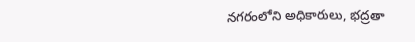నగరంలోని అధికారులు, భద్రతా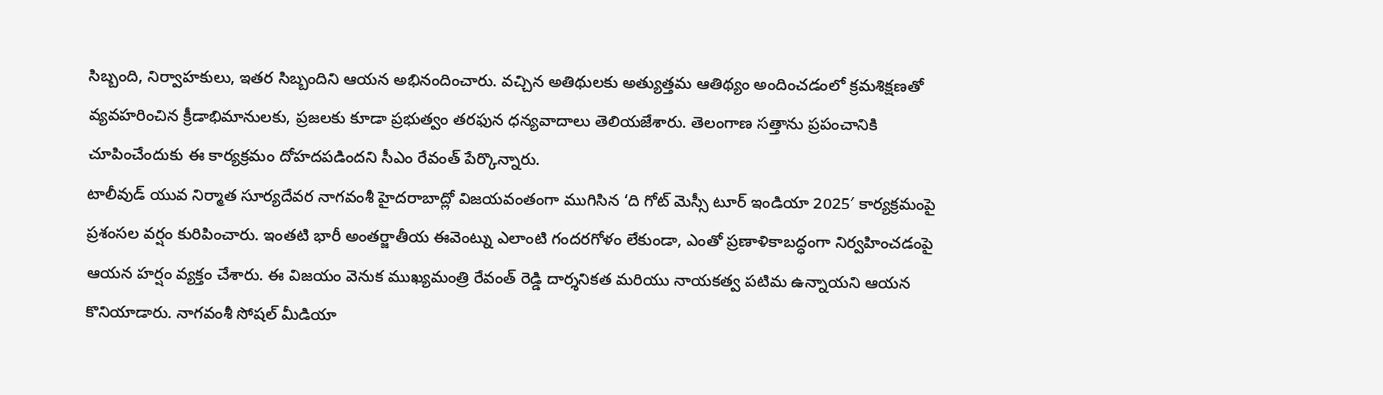సిబ్బంది, నిర్వాహకులు, ఇతర సిబ్బందిని ఆయన అభినందించారు. వచ్చిన అతిథులకు అత్యుత్తమ ఆతిథ్యం అందించడంలో క్రమశిక్షణతో వ్యవహరించిన క్రీడాభిమానులకు, ప్రజలకు కూడా ప్రభుత్వం తరఫున ధన్యవాదాలు తెలియజేశారు. తెలంగాణ సత్తాను ప్రపంచానికి చూపించేందుకు ఈ కార్యక్రమం దోహదపడిందని సీఎం రేవంత్ పేర్కొన్నారు.
టాలీవుడ్ యువ నిర్మాత సూర్యదేవర నాగవంశీ హైదరాబాద్లో విజయవంతంగా ముగిసిన ‘ది గోట్ మెస్సీ టూర్ ఇండియా 2025′ కార్యక్రమంపై ప్రశంసల వర్షం కురిపించారు. ఇంతటి భారీ అంతర్జాతీయ ఈవెంట్ను ఎలాంటి గందరగోళం లేకుండా, ఎంతో ప్రణాళికాబద్ధంగా నిర్వహించడంపై ఆయన హర్షం వ్యక్తం చేశారు. ఈ విజయం వెనుక ముఖ్యమంత్రి రేవంత్ రెడ్డి దార్శనికత మరియు నాయకత్వ పటిమ ఉన్నాయని ఆయన కొనియాడారు. నాగవంశీ సోషల్ మీడియా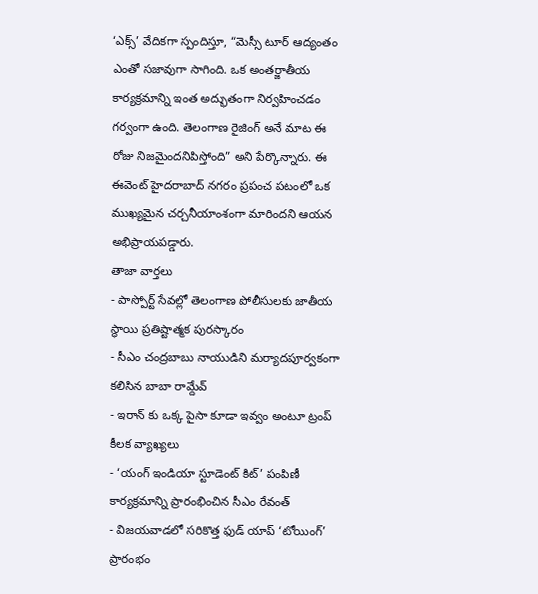‘ఎక్స్’ వేదికగా స్పందిస్తూ, “మెస్సీ టూర్ ఆద్యంతం ఎంతో సజావుగా సాగింది. ఒక అంతర్జాతీయ కార్యక్రమాన్ని ఇంత అద్భుతంగా నిర్వహించడం గర్వంగా ఉంది. తెలంగాణ రైజింగ్ అనే మాట ఈ రోజు నిజమైందనిపిస్తోంది” అని పేర్కొన్నారు. ఈ ఈవెంట్ హైదరాబాద్ నగరం ప్రపంచ పటంలో ఒక ముఖ్యమైన చర్చనీయాంశంగా మారిందని ఆయన అభిప్రాయపడ్డారు.
తాజా వార్తలు
- పాస్పోర్ట్ సేవల్లో తెలంగాణ పోలీసులకు జాతీయ స్థాయి ప్రతిష్టాత్మక పురస్కారం
- సీఎం చంద్రబాబు నాయుడిని మర్యాదపూర్వకంగా కలిసిన బాబా రామ్దేవ్
- ఇరాన్ కు ఒక్క పైసా కూడా ఇవ్వం అంటూ ట్రంప్ కీలక వ్యాఖ్యలు
- ‘యంగ్ ఇండియా స్టూడెంట్ కిట్’ పంపిణీ కార్యక్రమాన్ని ప్రారంభించిన సీఎం రేవంత్
- విజయవాడలో సరికొత్త ఫుడ్ యాప్ ‘టోయింగ్’ ప్రారంభం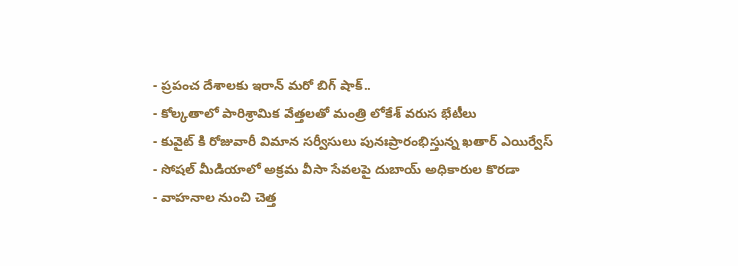- ప్రపంచ దేశాలకు ఇరాన్ మరో బిగ్ షాక్..
- కోల్కతాలో పారిశ్రామిక వేత్తలతో మంత్రి లోకేశ్ వరుస భేటీలు
- కువైట్ కి రోజువారీ విమాన సర్వీసులు పునఃప్రారంభిస్తున్న ఖతార్ ఎయిర్వేస్
- సోషల్ మీడియాలో అక్రమ వీసా సేవలపై దుబాయ్ అధికారుల కొరడా
- వాహనాల నుంచి చెత్త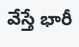వేస్తే భారీ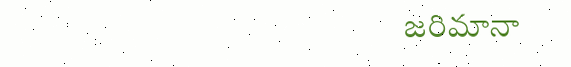జరిమానా